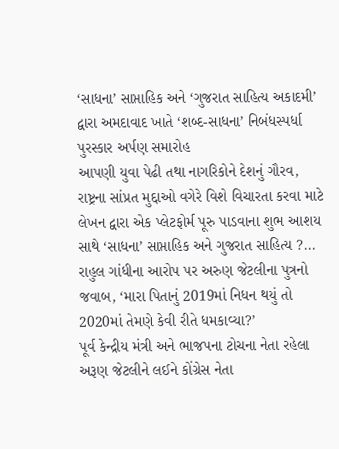‘સાધના’ સાપ્તાહિક અને ‘ગુજરાત સાહિત્ય અકાદમી’ દ્વારા અમદાવાદ ખાતે ‘શબ્દ-સાધના’ નિબંધસ્પર્ધા પુરસ્કાર અર્પણ સમારોહ
આપણી યુવા પેઢી તથા નાગરિકોને દેશનું ગૌરવ, રાષ્ટ્રના સાંપ્રત મુદ્દાઓ વગેરે વિશે વિચારતા કરવા માટે લેખન દ્વારા એક પ્લેટફોર્મ પૂરુ પાડવાના શુભ આશય સાથે ‘સાધના’ સાપ્તાહિક અને ગુજરાત સાહિત્ય ?...
રાહુલ ગાંધીના આરોપ પર અરુણ જેટલીના પુત્રનો જવાબ, ‘મારા પિતાનું 2019માં નિધન થયું તો 2020માં તેમણે કેવી રીતે ધમકાવ્યા?’
પૂર્વ કેન્દ્રીય મંત્રી અને ભાજપના ટોચના નેતા રહેલા અરૂણ જેટલીને લઈને કોંગ્રેસ નેતા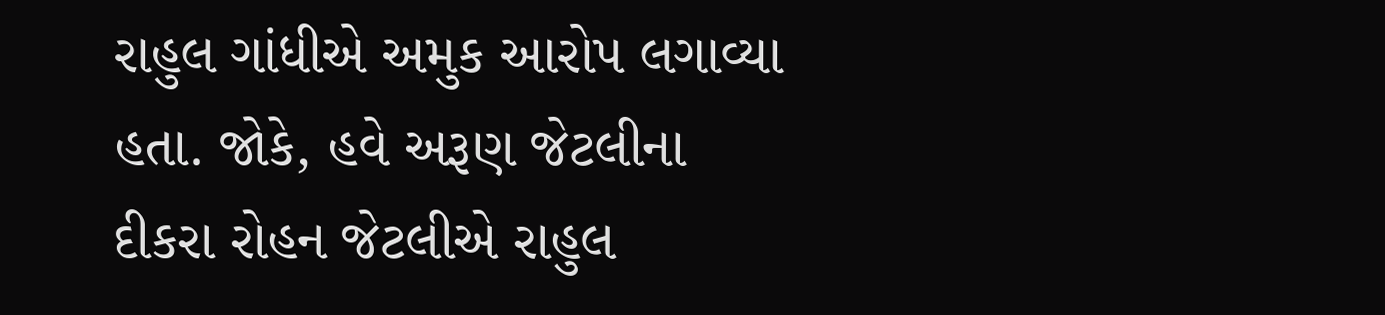રાહુલ ગાંધીએ અમુક આરોપ લગાવ્યા હતા. જોકે, હવે અરૂણ જેટલીના દીકરા રોહન જેટલીએ રાહુલ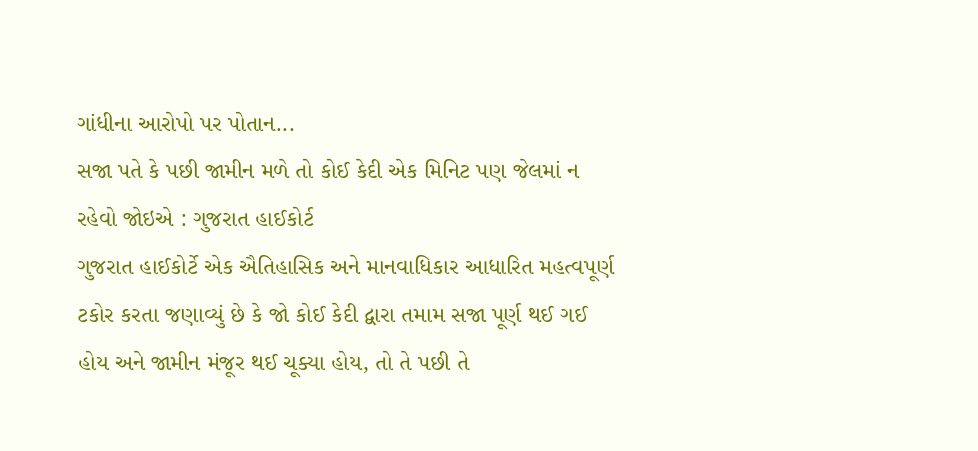ગાંધીના આરોપો પર પોતાન...
સજા પતે કે પછી જામીન મળે તો કોઈ કેદી એક મિનિટ પણ જેલમાં ન રહેવો જોઇએ : ગુજરાત હાઈકોર્ટ
ગુજરાત હાઈકોર્ટે એક ઐતિહાસિક અને માનવાધિકાર આધારિત મહત્વપૂર્ણ ટકોર કરતા જણાવ્યું છે કે જો કોઈ કેદી દ્વારા તમામ સજા પૂર્ણ થઈ ગઈ હોય અને જામીન મંજૂર થઈ ચૂક્યા હોય, તો તે પછી તે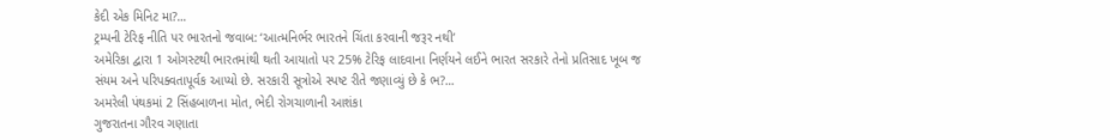કેદી એક મિનિટ મા?...
ટ્રમ્પની ટેરિફ નીતિ પર ભારતનો જવાબ: ‘આત્મનિર્ભર ભારતને ચિંતા કરવાની જરૂર નથી’
અમેરિકા દ્વારા 1 ઓગસ્ટથી ભારતમાંથી થતી આયાતો પર 25% ટેરિફ લાદવાના નિર્ણયને લઈને ભારત સરકારે તેનો પ્રતિસાદ ખૂબ જ સંયમ અને પરિપક્વતાપૂર્વક આપ્યો છે. સરકારી સૂત્રોએ સ્પષ્ટ રીતે જણાવ્યું છે કે ભ?...
અમરેલી પંથકમાં 2 સિંહબાળના મોત, ભેદી રોગચાળાની આશંકા
ગુજરાતના ગૌરવ ગણાતા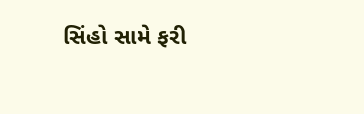સિંહો સામે ફરી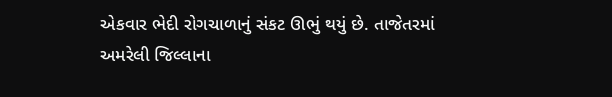એકવાર ભેદી રોગચાળાનું સંકટ ઊભું થયું છે. તાજેતરમાં અમરેલી જિલ્લાના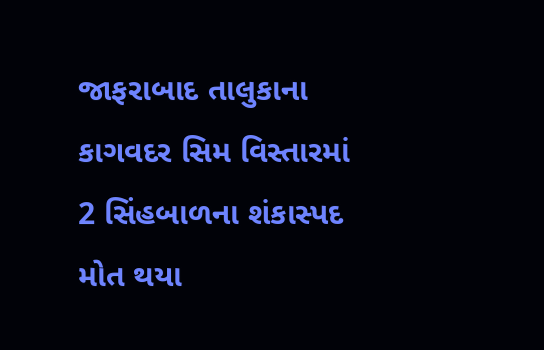જાફરાબાદ તાલુકાના કાગવદર સિમ વિસ્તારમાં 2 સિંહબાળના શંકાસ્પદ મોત થયા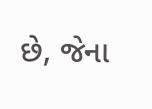છે, જેના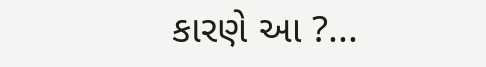કારણે આ ?...